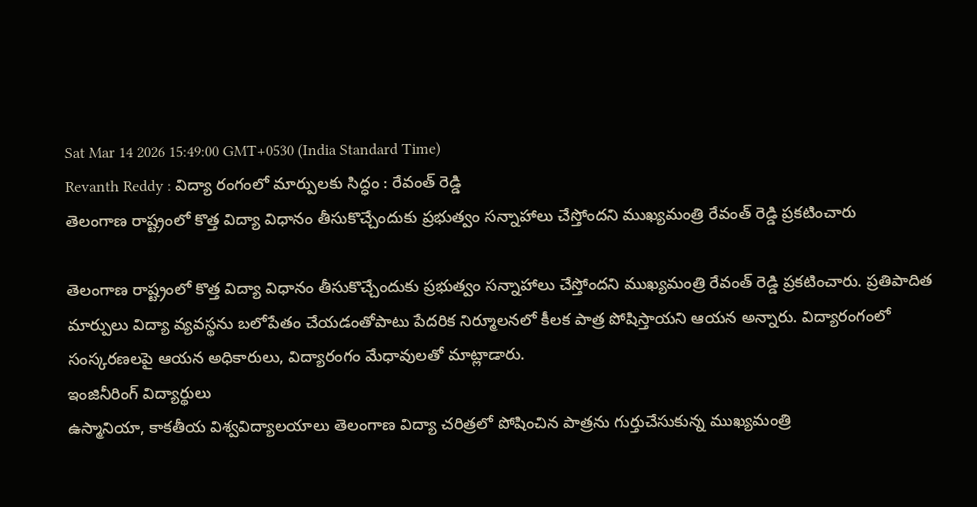Sat Mar 14 2026 15:49:00 GMT+0530 (India Standard Time)
Revanth Reddy : విద్యా రంగంలో మార్పులకు సిద్ధం : రేవంత్ రెడ్డి
తెలంగాణ రాష్ట్రంలో కొత్త విద్యా విధానం తీసుకొచ్చేందుకు ప్రభుత్వం సన్నాహాలు చేస్తోందని ముఖ్యమంత్రి రేవంత్ రెడ్డి ప్రకటించారు

తెలంగాణ రాష్ట్రంలో కొత్త విద్యా విధానం తీసుకొచ్చేందుకు ప్రభుత్వం సన్నాహాలు చేస్తోందని ముఖ్యమంత్రి రేవంత్ రెడ్డి ప్రకటించారు. ప్రతిపాదిత మార్పులు విద్యా వ్యవస్థను బలోపేతం చేయడంతోపాటు పేదరిక నిర్మూలనలో కీలక పాత్ర పోషిస్తాయని ఆయన అన్నారు. విద్యారంగంలో సంస్కరణలపై ఆయన అధికారులు, విద్యారంగం మేధావులతో మాట్లాడారు.
ఇంజినీరింగ్ విద్యార్థులు
ఉస్మానియా, కాకతీయ విశ్వవిద్యాలయాలు తెలంగాణ విద్యా చరిత్రలో పోషించిన పాత్రను గుర్తుచేసుకున్న ముఖ్యమంత్రి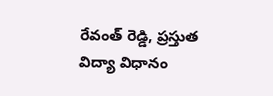రేవంత్ రెడ్డి, ప్రస్తుత విద్యా విధానం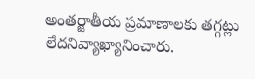అంతర్జాతీయ ప్రమాణాలకు తగ్గట్లు లేదనివ్యాఖ్యానించారు.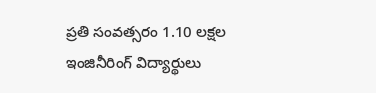ప్రతి సంవత్సరం 1.10 లక్షల ఇంజినీరింగ్ విద్యార్థులు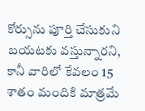కోర్సును పూర్తి చేసుకుని బయటకు వస్తున్నారని, కానీ వారిలో కేవలం 15 శాతం మందికి మాత్రమే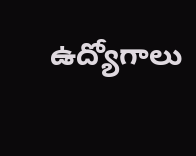ఉద్యోగాలు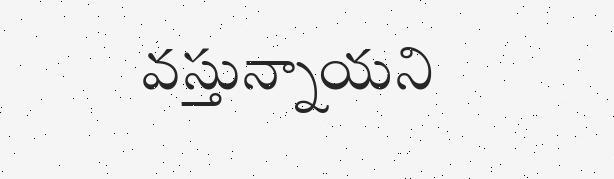వస్తున్నాయని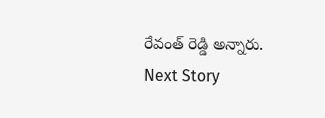రేవంత్ రెడ్డి అన్నారు.
Next Story